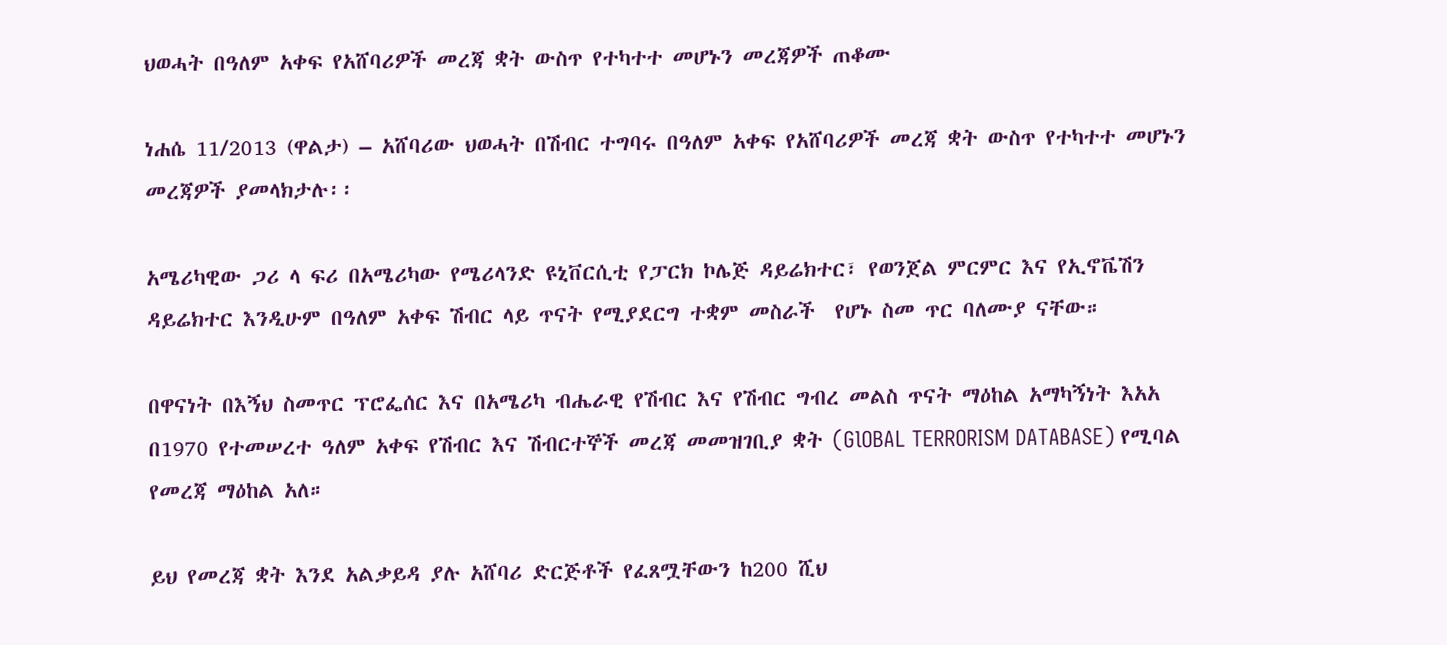ህወሓት በዓለም አቀፍ የአሸባሪዎች መረጃ ቋት ውስጥ የተካተተ መሆኑን መረጃዎች ጠቆሙ

ነሐሴ 11/2013 (ዋልታ) – አሸባሪው ህወሓት በሽብር ተግባሩ በዓለም አቀፍ የአሸባሪዎች መረጃ ቋት ውስጥ የተካተተ መሆኑን መረጃዎች ያመላክታሉ፡፡

አሜሪካዊው ጋሪ ላ ፍሪ በአሜሪካው የሜሪላንድ ዩኒቨርሲቲ የፓርክ ኮሌጅ ዳይሬክተር፣ የወንጀል ምርምር እና የኢኖቬሽን ዳይሬክተር እንዲሁም በዓለም አቀፍ ሽብር ላይ ጥናት የሚያደርግ ተቋም መስራች  የሆኑ ስመ ጥር ባለሙያ ናቸው።

በዋናነት በእኝህ ስመጥር ፕሮፌሰር እና በአሜሪካ ብሔራዊ የሽብር እና የሽብር ግብረ መልስ ጥናት ማዕከል አማካኝነት እአአ በ1970 የተመሠረተ ዓለም አቀፍ የሽብር እና ሽብርተኞች መረጃ መመዝገቢያ ቋት (GlOBAL TERRORISM DATABASE) የሚባል የመረጃ ማዕከል አለ።

ይህ የመረጃ ቋት እንደ አልቃይዳ ያሉ አሸባሪ ድርጅቶች የፈጸሟቸውን ከ200 ሺህ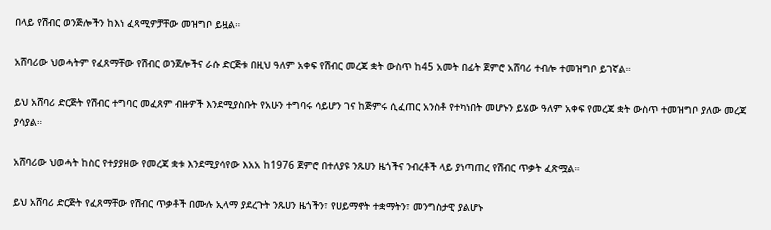በላይ የሽብር ወንጅሎችን ከእነ ፈጻሚዎቻቸው መዝግቦ ይዟል።

አሸባሪው ህወሓትም የፈጸማቸው የሽብር ወንጀሎችና ራሱ ድርጅቱ በዚህ ዓለም አቀፍ የሽብር መረጃ ቋት ውስጥ ከ45 አመት በፊት ጀምሮ አሸባሪ ተብሎ ተመዝግቦ ይገኛል።

ይህ አሸባሪ ድርጅት የሽብር ተግባር መፈጸም ብዙዎች እንደሚያስቡት የአሁን ተግባሩ ሳይሆን ገና ከጅምሩ ሲፈጠር አንስቶ የተካነበት መሆኑን ይሄው ዓለም አቀፍ የመረጃ ቋት ውስጥ ተመዝግቦ ያለው መረጃ ያሳያል።

አሸባሪው ህወሓት ከስር የተያያዘው የመረጃ ቋቱ እንደሚያሳየው እአአ ከ1976 ጀምሮ በተለያዩ ንጹሀን ዜጎችና ንብረቶች ላይ ያነጣጠረ የሽብር ጥቃት ፈጽሟል።

ይህ አሸባሪ ድርጅት የፈጸማቸው የሽብር ጥቃቶች በሙሉ ኢላማ ያደረጉት ንጹሀን ዜጎችን፣ የሀይማኖት ተቋማትን፣ መንግስታዊ ያልሆኑ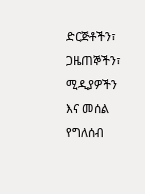ድርጅቶችን፣ ጋዜጠኞችን፣ ሚዲያዎችን እና መሰል የግለሰብ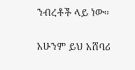ንብረቶች ላይ ነው።

አሁንም ይህ አሸባሪ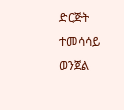ድርጅት ተመሳሳይ ወንጀል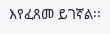እየፈጸመ ይገኛል፡፡